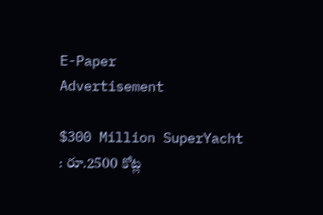E-Paper
Advertisement

$300 Million SuperYacht : రూ.2500 కోట్ల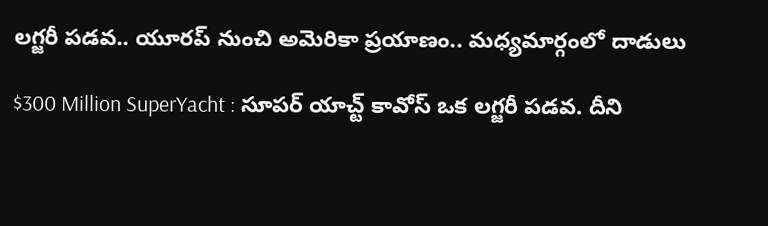లగ్జరీ పడవ.. యూరప్ నుంచి అమెరికా ప్రయాణం.. మధ్యమార్గంలో దాడులు

$300 Million SuperYacht : సూపర్ యాచ్ట్ కావోస్ ఒక లగ్జరీ పడవ. దీని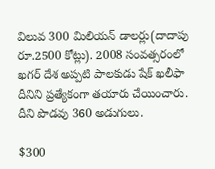విలువ 300 మిలియన్ డాలర్లు(దాదాపు రూ.2500 కోట్లు). 2008 సంవత్సరంలో ఖగర్ దేశ అప్పటి పాలకుడు షేక్ ఖలీఫా దీనిని ప్రత్యేకంగా తయారు చేయించారు. దీని పొడవు 360 అడుగులు.

$300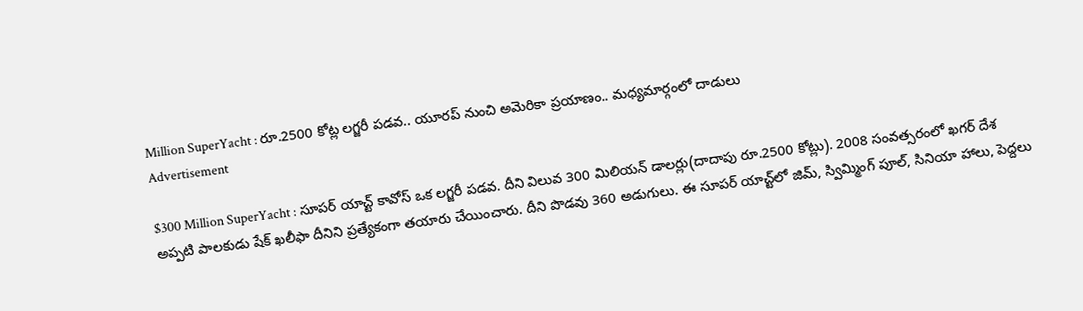Million SuperYacht : రూ.2500 కోట్ల లగ్జరీ పడవ.. యూరప్ నుంచి అమెరికా ప్రయాణం.. మధ్యమార్గంలో దాడులు
Advertisement

$300 Million SuperYacht : సూపర్ యాచ్ట్ కావోస్ ఒక లగ్జరీ పడవ. దీని విలువ 300 మిలియన్ డాలర్లు(దాదాపు రూ.2500 కోట్లు). 2008 సంవత్సరంలో ఖగర్ దేశ అప్పటి పాలకుడు షేక్ ఖలీఫా దీనిని ప్రత్యేకంగా తయారు చేయించారు. దీని పొడవు 360 అడుగులు. ఈ సూపర్ యాచ్ట్‌లో జిమ్, స్విమ్మింగ్ పూల్, సినియా హాలు, పెద్దలు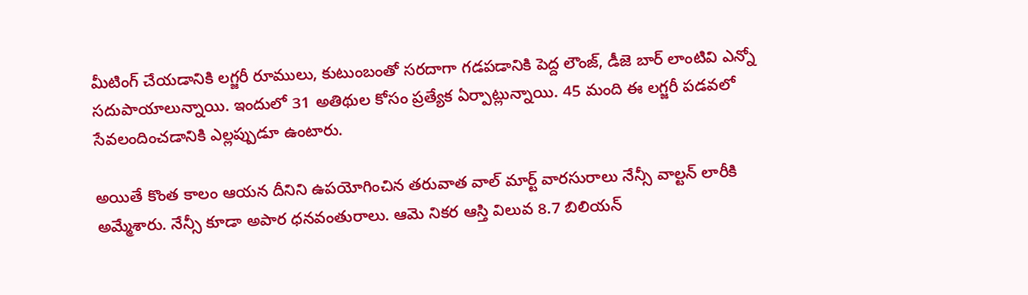మీటింగ్ చేయడానికి లగ్జరీ రూములు, కుటుంబంతో సరదాగా గడపడానికి పెద్ద లౌంజ్, డీజె బార్ లాంటివి ఎన్నో సదుపాయాలున్నాయి. ఇందులో 31 అతిథుల కోసం ప్రత్యేక ఏర్పాట్లున్నాయి. 45 మంది ఈ లగ్జరీ పడవలో సేవలందించడానికి ఎల్లప్పుడూ ఉంటారు.

అయితే కొంత కాలం ఆయన దీనిని ఉపయోగించిన తరువాత వాల్ మార్ట్ వారసురాలు నేన్సీ వాల్టన్ లారీకి అమ్మేశారు. నేన్సీ కూడా అపార ధనవంతురాలు. ఆమె నికర ఆస్తి విలువ 8.7 బిలియన్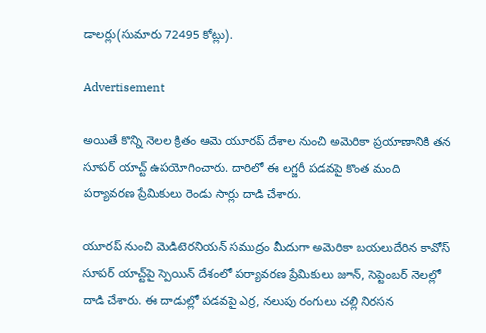డాలర్లు(సుమారు 72495 కోట్లు).

Advertisement

అయితే కొన్ని నెలల క్రితం ఆమె యూరప్ దేశాల నుంచి అమెరికా ప్రయాణానికి తన సూపర్ యాచ్ట్ ఉపయోగించారు. దారిలో ఈ లగ్జరీ పడవపై కొంత మంది పర్యావరణ ప్రేమికులు రెండు సార్లు దాడి చేశారు.

యూరప్ నుంచి మెడిటెరనియన్ సముద్రం మీదుగా అమెరికా బయలుదేరిన కావోస్ సూపర్ యాచ్ట్‌పై స్పెయిన్‌ దేశంలో పర్యావరణ ప్రేమికులు జూన్, సెప్టెంబర్ నెలల్లో దాడి చేశారు. ఈ దాడుల్లో పడవపై ఎర్ర, నలుపు రంగులు చల్లి నిరసన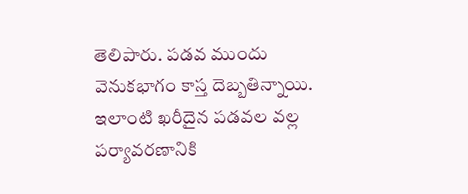తెలిపారు. పడవ ముందు వెనుకభాగం కాస్త దెబ్బతిన్నాయి. ఇలాంటి ఖరీదైన పడవల వల్ల పర్యావరణానికి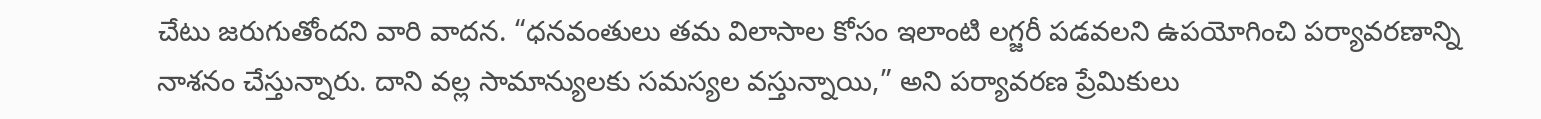చేటు జరుగుతోందని వారి వాదన. “ధనవంతులు తమ విలాసాల కోసం ఇలాంటి లగ్జరీ పడవలని ఉపయోగించి పర్యావరణాన్ని నాశనం చేస్తున్నారు. దాని వల్ల సామాన్యులకు సమస్యల వస్తున్నాయి,” అని పర్యావరణ ప్రేమికులు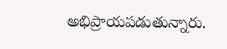అభిప్రాయపడుతున్నారు.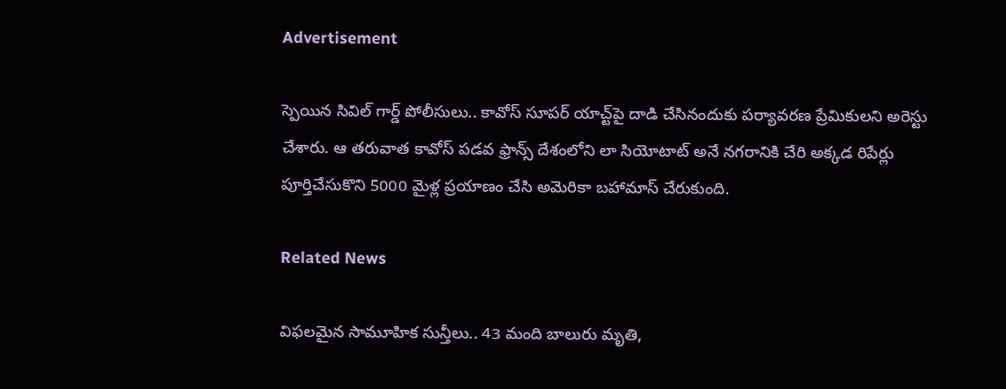Advertisement

స్పెయిన సివిల్ గార్డ్ పోలీసులు.. కావోస్ సూపర్ యాచ్ట్‌పై దాడి చేసినందుకు పర్యావరణ ప్రేమికులని అరెస్టు చేశారు. ఆ తరువాత కావోస్ పడవ ఫ్రాన్స్ దేశంలోని లా సియోటాట్ అనే నగరానికి చేరి అక్కడ రిపేర్లు పూర్తిచేసుకొని 5000 మైళ్ల ప్రయాణం చేసి అమెరికా బహామాస్ చేరుకుంది.

Related News

విఫలమైన సామూహిక సున్తీలు.. 43 మంది బాలురు మృతి,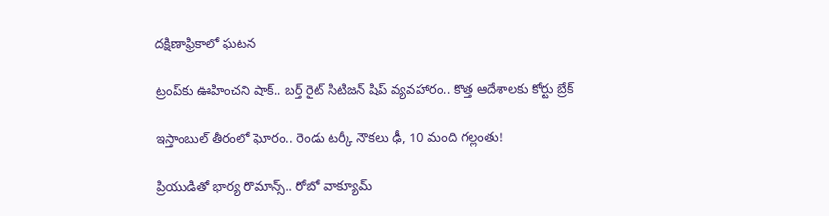దక్షిణాఫ్రికాలో ఘటన

ట్రంప్‌‌కు ఊహించని షాక్‌.. బర్త్ రైట్ సిటిజన్ షిప్ వ్యవహారం.. కొత్త ఆదేశాలకు కోర్టు బ్రేక్

ఇస్తాంబుల్ తీరంలో ఘోరం.. రెండు టర్కీ నౌకలు ఢీ, 10 మంది గల్లంతు!

ప్రియుడితో భార్య రొమాన్స్.. రోబో వాక్యూమ్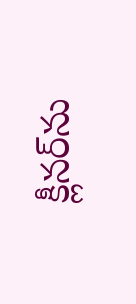క్లీనర్‌ను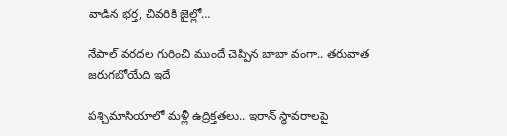వాడిన భర్త, చివరికి జైల్లో…

నేపాల్ వరదల గురించి ముందే చెప్పిన బాబా వంగా.. తరువాత జరుగబోయేది ఇదే

పశ్చిమాసియాలో మళ్లీ ఉద్రిక్తతలు.. ఇరాన్ స్థావరాలపై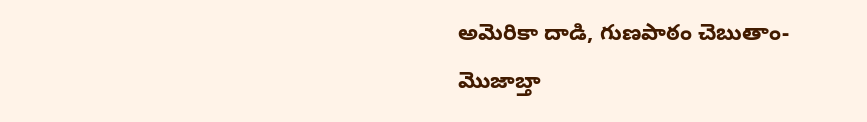అమెరికా దాడి, గుణపాఠం చెబుతాం-మొజాబ్తా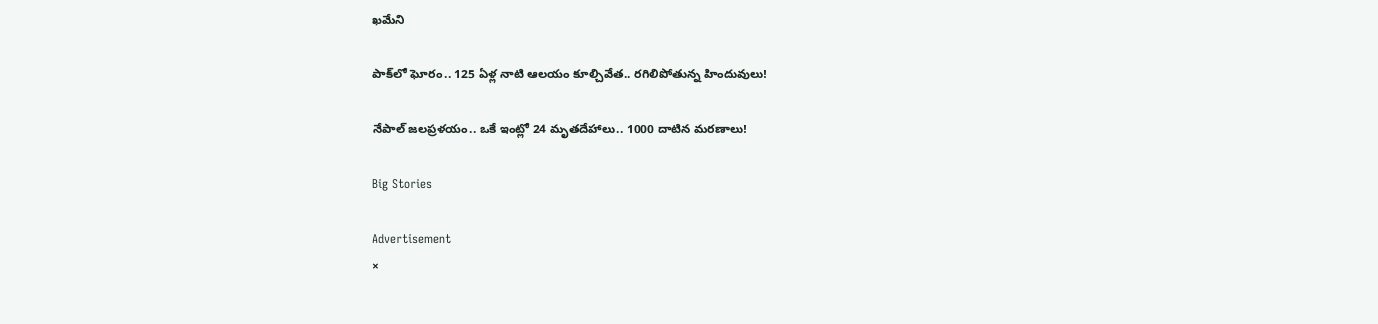ఖమేని

పాక్‌లో ఘోరం.. 125 ఏళ్ల నాటి ఆలయం కూల్చివేత.. రగిలిపోతున్న హిందువులు!

నేపాల్ జలప్రళయం.. ఒకే ఇంట్లో 24 మృతదేహాలు.. 1000 దాటిన మరణాలు!

Big Stories

Advertisement
×